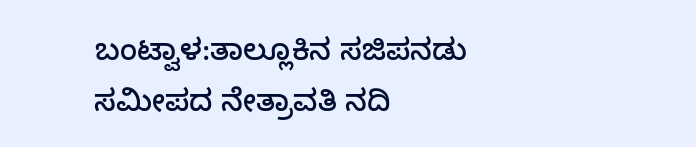ಬಂಟ್ವಾಳ:ತಾಲ್ಲೂಕಿನ ಸಜಿಪನಡು ಸಮೀಪದ ನೇತ್ರಾವತಿ ನದಿ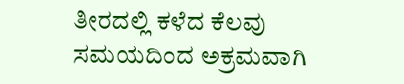ತೀರದಲ್ಲಿ ಕಳೆದ ಕೆಲವು ಸಮಯದಿಂದ ಅಕ್ರಮವಾಗಿ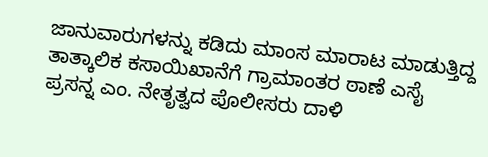ಜಾನುವಾರುಗಳನ್ನು ಕಡಿದು ಮಾಂಸ ಮಾರಾಟ ಮಾಡುತ್ತಿದ್ದ ತಾತ್ಕಾಲಿಕ ಕಸಾಯಿಖಾನೆಗೆ ಗ್ರಾಮಾಂತರ ಠಾಣೆ ಎಸೈ ಪ್ರಸನ್ನ ಎಂ. ನೇತೃತ್ವದ ಪೊಲೀಸರು ದಾಳಿ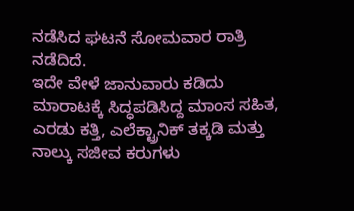ನಡೆಸಿದ ಘಟನೆ ಸೋಮವಾರ ರಾತ್ರಿ ನಡೆದಿದೆ.
ಇದೇ ವೇಳೆ ಜಾನುವಾರು ಕಡಿದು ಮಾರಾಟಕ್ಕೆ ಸಿದ್ಧಪಡಿಸಿದ್ದ ಮಾಂಸ ಸಹಿತ, ಎರಡು ಕತ್ತಿ, ಎಲೆಕ್ಟ್ರಾನಿಕ್ ತಕ್ಕಡಿ ಮತ್ತು ನಾಲ್ಕು ಸಜೀವ ಕರುಗಳು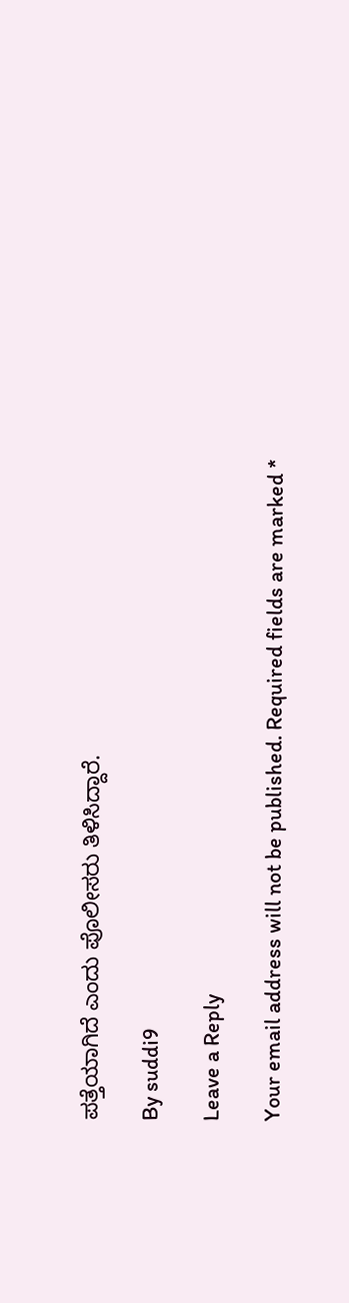ಪತ್ತೆಯಾಗಿದೆ ಎಂದು ಪೊಲೀಸರು ತಿಳಿಸಿದ್ದಾರೆ.

By suddi9

Leave a Reply

Your email address will not be published. Required fields are marked *